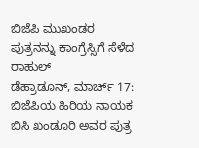ಬಿಜೆಪಿ ಮುಖಂಡರ ಪುತ್ರನನ್ನು ಕಾಂಗ್ರೆಸ್ಸಿಗೆ ಸೆಳೆದ ರಾಹುಲ್
ಡೆಹ್ರಾಡೂನ್, ಮಾರ್ಚ್ 17: ಬಿಜೆಪಿಯ ಹಿರಿಯ ನಾಯಕ ಬಿಸಿ ಖಂಡೂರಿ ಅವರ ಪುತ್ರ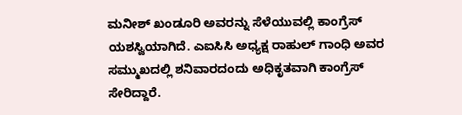ಮನೀಶ್ ಖಂಡೂರಿ ಅವರನ್ನು ಸೆಳೆಯುವಲ್ಲಿ ಕಾಂಗ್ರೆಸ್ ಯಶಸ್ವಿಯಾಗಿದೆ. ಎಐಸಿಸಿ ಅಧ್ಯಕ್ಷ ರಾಹುಲ್ ಗಾಂಧಿ ಅವರ ಸಮ್ಮುಖದಲ್ಲಿ ಶನಿವಾರದಂದು ಅಧಿಕೃತವಾಗಿ ಕಾಂಗ್ರೆಸ್ ಸೇರಿದ್ದಾರೆ.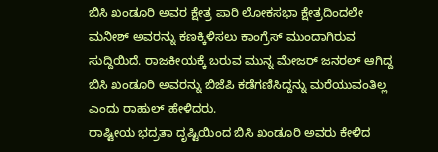ಬಿಸಿ ಖಂಡೂರಿ ಅವರ ಕ್ಷೇತ್ರ ಪಾರಿ ಲೋಕಸಭಾ ಕ್ಷೇತ್ರದಿಂದಲೇ ಮನೀಶ್ ಅವರನ್ನು ಕಣಕ್ಕಿಳಿಸಲು ಕಾಂಗ್ರೆಸ್ ಮುಂದಾಗಿರುವ ಸುದ್ದಿಯಿದೆ. ರಾಜಕೀಯಕ್ಕೆ ಬರುವ ಮುನ್ನ ಮೇಜರ್ ಜನರಲ್ ಆಗಿದ್ದ ಬಿಸಿ ಖಂಡೂರಿ ಅವರನ್ನು ಬಿಜೆಪಿ ಕಡೆಗಣಿಸಿದ್ದನ್ನು ಮರೆಯುವಂತಿಲ್ಲ ಎಂದು ರಾಹುಲ್ ಹೇಳಿದರು.
ರಾಷ್ಟೀಯ ಭದ್ರತಾ ದೃಷ್ಟಿಯಿಂದ ಬಿಸಿ ಖಂಡೂರಿ ಅವರು ಕೇಳಿದ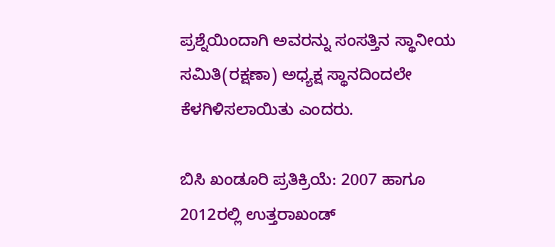ಪ್ರಶ್ನೆಯಿಂದಾಗಿ ಅವರನ್ನು ಸಂಸತ್ತಿನ ಸ್ಥಾನೀಯ ಸಮಿತಿ(ರಕ್ಷಣಾ) ಅಧ್ಯಕ್ಷ ಸ್ಥಾನದಿಂದಲೇ ಕೆಳಗಿಳಿಸಲಾಯಿತು ಎಂದರು.

ಬಿಸಿ ಖಂಡೂರಿ ಪ್ರತಿಕ್ರಿಯೆ: 2007 ಹಾಗೂ 2012ರಲ್ಲಿ ಉತ್ತರಾಖಂಡ್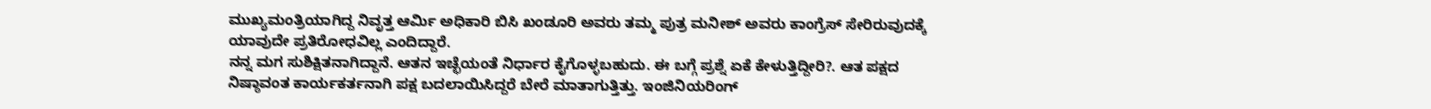ಮುಖ್ಯಮಂತ್ರಿಯಾಗಿದ್ದ ನಿವೃತ್ತ ಆರ್ಮಿ ಅಧಿಕಾರಿ ಬಿಸಿ ಖಂಡೂರಿ ಅವರು ತಮ್ಮ ಪುತ್ರ ಮನೀಶ್ ಅವರು ಕಾಂಗ್ರೆಸ್ ಸೇರಿರುವುದಕ್ಕೆ ಯಾವುದೇ ಪ್ರತಿರೋಧವಿಲ್ಲ ಎಂದಿದ್ದಾರೆ.
ನನ್ನ ಮಗ ಸುಶಿಕ್ಷಿತನಾಗಿದ್ದಾನೆ. ಆತನ ಇಚ್ಛೆಯಂತೆ ನಿರ್ಧಾರ ಕೈಗೊಳ್ಳಬಹುದು. ಈ ಬಗ್ಗೆ ಪ್ರಶ್ನೆ ಏಕೆ ಕೇಳುತ್ತಿದ್ದೀರಿ?. ಆತ ಪಕ್ಷದ ನಿಷ್ಠಾವಂತ ಕಾರ್ಯಕರ್ತನಾಗಿ ಪಕ್ಷ ಬದಲಾಯಿಸಿದ್ದರೆ ಬೇರೆ ಮಾತಾಗುತ್ತಿತ್ತು. ಇಂಜಿನಿಯರಿಂಗ್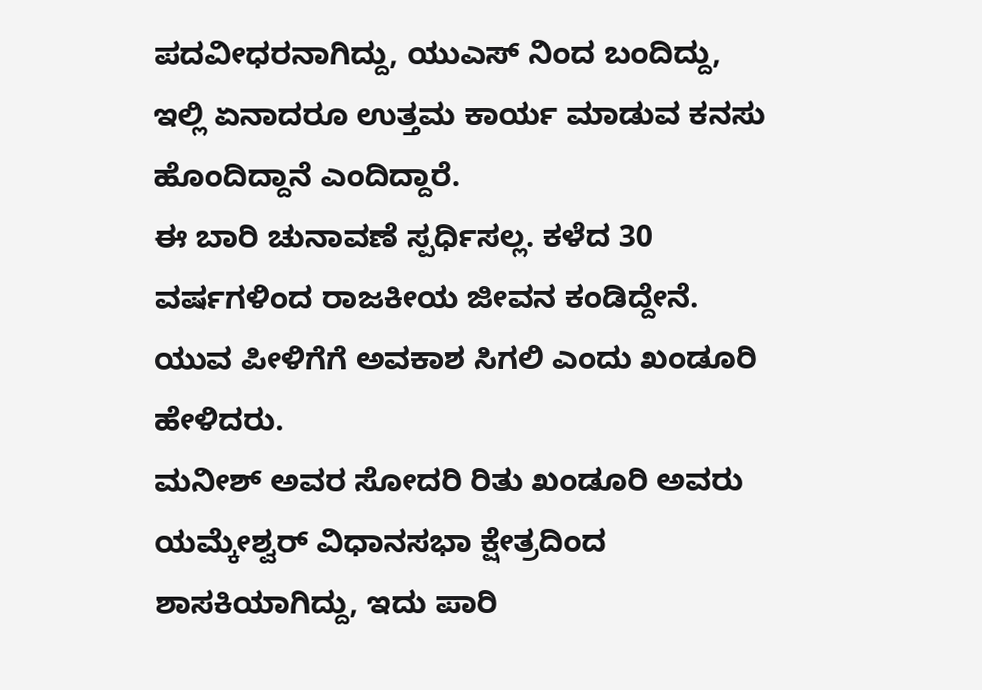ಪದವೀಧರನಾಗಿದ್ದು, ಯುಎಸ್ ನಿಂದ ಬಂದಿದ್ದು, ಇಲ್ಲಿ ಏನಾದರೂ ಉತ್ತಮ ಕಾರ್ಯ ಮಾಡುವ ಕನಸು ಹೊಂದಿದ್ದಾನೆ ಎಂದಿದ್ದಾರೆ.
ಈ ಬಾರಿ ಚುನಾವಣೆ ಸ್ಪರ್ಧಿಸಲ್ಲ. ಕಳೆದ 30 ವರ್ಷಗಳಿಂದ ರಾಜಕೀಯ ಜೀವನ ಕಂಡಿದ್ದೇನೆ. ಯುವ ಪೀಳಿಗೆಗೆ ಅವಕಾಶ ಸಿಗಲಿ ಎಂದು ಖಂಡೂರಿ ಹೇಳಿದರು.
ಮನೀಶ್ ಅವರ ಸೋದರಿ ರಿತು ಖಂಡೂರಿ ಅವರು ಯಮ್ಕೇಶ್ವರ್ ವಿಧಾನಸಭಾ ಕ್ಷೇತ್ರದಿಂದ ಶಾಸಕಿಯಾಗಿದ್ದು, ಇದು ಪಾರಿ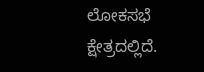ಲೋಕಸಭೆ ಕ್ಷೇತ್ರದಲ್ಲಿದೆ.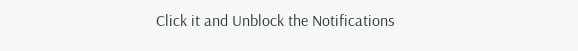Click it and Unblock the Notifications